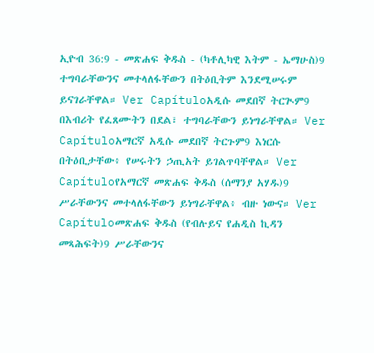ኢዮብ 36:9 - መጽሐፍ ቅዱስ - (ካቶሊካዊ እትም - ኤማሁስ)9 ተግባራቸውንና መተላለፋቸውን በትዕቢትም እንደሚሠሩም ይናገራቸዋል። Ver Capítuloአዲሱ መደበኛ ትርጒም9 በእብሪት የፈጸሙትን በደል፣ ተግባራቸውን ይነግራቸዋል። Ver Capítuloአማርኛ አዲሱ መደበኛ ትርጉም9 እነርሱ በትዕቢታቸው፥ የሠሩትን ኃጢአት ይገልጥባቸዋል። Ver Capítuloየአማርኛ መጽሐፍ ቅዱስ (ሰማንያ አሃዱ)9 ሥራቸውንና መተላለፋቸውን ይነግራቸዋል፥ ብዙ ነውና። Ver Capítuloመጽሐፍ ቅዱስ (የብሉይና የሐዲስ ኪዳን መጻሕፍት)9 ሥራቸውንና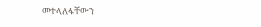መተላለፋቸውን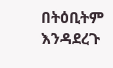በትዕቢትም እንዳደረጉ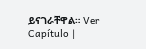ይናገራቸዋል። Ver Capítulo |